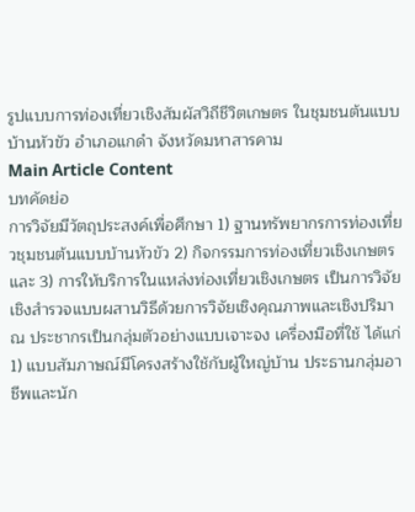รูปแบบการท่องเที่ยวเชิงสัมผัสวิถีชีวิตเกษตร ในชุมชนต้นแบบบ้านหัวขัว อำเภอแกดำ จังหวัดมหาสารคาม
Main Article Content
บทคัดย่อ
การวิจัยมีวัตถุประสงค์เพื่อศึกษา 1) ฐานทรัพยากรการท่องเที่ยวชุมชนต้นแบบบ้านหัวขัว 2) กิจกรรมการท่องเที่ยวเชิงเกษตร และ 3) การให้บริการในแหล่งท่องเที่ยวเชิงเกษตร เป็นการวิจัยเชิงสำรวจแบบผสานวิธีด้วยการวิจัยเชิงคุณภาพและเชิงปริมาณ ประชากรเป็นกลุ่มตัวอย่างแบบเจาะจง เครื่องมือที่ใช้ ได้แก่ 1) แบบสัมภาษณ์มีโครงสร้างใช้กับผู้ใหญ่บ้าน ประธานกลุ่มอาชีพและนัก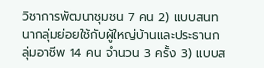วิชาการพัฒนาชุมชน 7 คน 2) แบบสนทนากลุ่มย่อยใช้กับผู้ใหญ่บ้านและประธานกลุ่มอาชีพ 14 คน จำนวน 3 ครั้ง 3) แบบส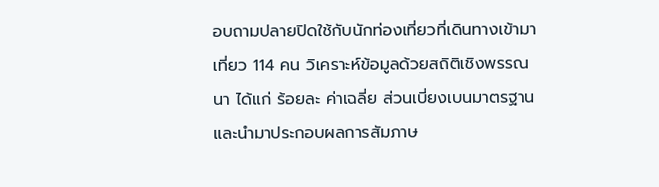อบถามปลายปิดใช้กับนักท่องเที่ยวที่เดินทางเข้ามาเที่ยว 114 คน วิเคราะห์ข้อมูลด้วยสถิติเชิงพรรณนา ได้แก่ ร้อยละ ค่าเฉลี่ย ส่วนเบี่ยงเบนมาตรฐาน และนำมาประกอบผลการสัมภาษ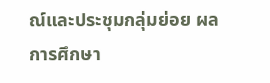ณ์และประชุมกลุ่มย่อย ผลการศึกษา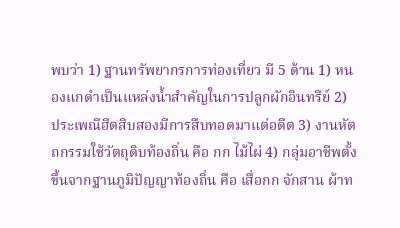พบว่า 1) ฐานทรัพยากรการท่องเที่ยว มี 5 ด้าน 1) หนองแกดำเป็นแหล่งน้ำสำคัญในการปลูกผักอินทรีย์ 2) ประเพณีฮีตสิบสองมีการสืบทอดมาแต่อดีต 3) งานหัตถกรรมใช้วัตถุดิบท้องถิ่น คือ กก ไม้ไผ่ 4) กลุ่มอาชีพตั้งขึ้นจากฐานภูมิปัญญาท้องถิ่น คือ เสื่อกก จักสาน ผ้าท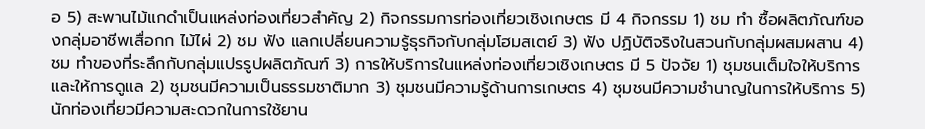อ 5) สะพานไม้แกดำเป็นแหล่งท่องเที่ยวสำคัญ 2) กิจกรรมการท่องเที่ยวเชิงเกษตร มี 4 กิจกรรม 1) ชม ทำ ซื้อผลิตภัณฑ์ของกลุ่มอาชีพเสื่อกก ไม้ไผ่ 2) ชม ฟัง แลกเปลี่ยนความรู้ธุรกิจกับกลุ่มโฮมสเตย์ 3) ฟัง ปฏิบัติจริงในสวนกับกลุ่มผสมผสาน 4) ชม ทำของที่ระลึกกับกลุ่มแปรรูปผลิตภัณฑ์ 3) การให้บริการในแหล่งท่องเที่ยวเชิงเกษตร มี 5 ปัจจัย 1) ชุมชนเต็มใจให้บริการและให้การดูแล 2) ชุมชนมีความเป็นธรรมชาติมาก 3) ชุมชนมีความรู้ด้านการเกษตร 4) ชุมชนมีความชำนาญในการให้บริการ 5) นักท่องเที่ยวมีความสะดวกในการใช้ยาน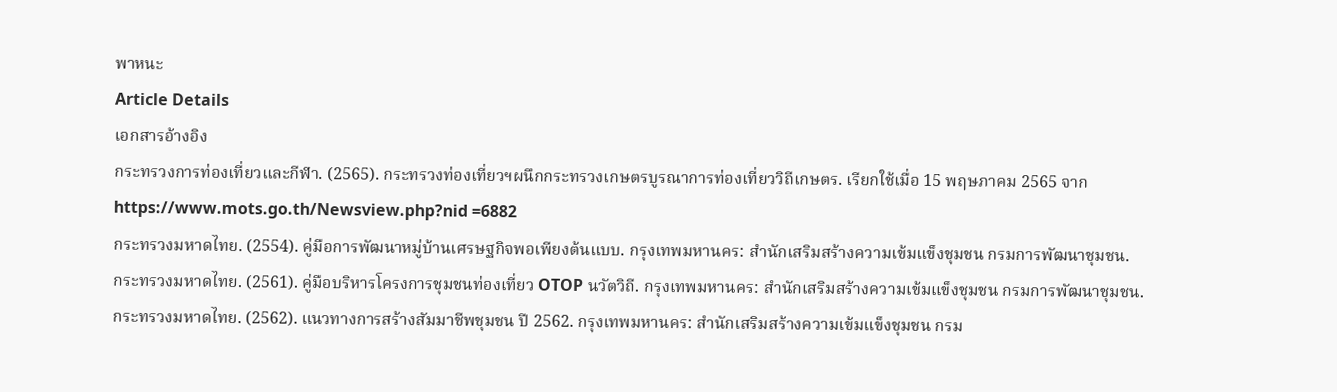พาหนะ
Article Details
เอกสารอ้างอิง
กระทรวงการท่องเที่ยวและกีฬา. (2565). กระทรวงท่องเที่ยวฯผนึกกระทรวงเกษตรบูรณาการท่องเที่ยววิถีเกษตร. เรียกใช้เมื่อ 15 พฤษภาคม 2565 จาก https://www.mots.go.th/Newsview.php?nid =6882
กระทรวงมหาดไทย. (2554). คู่มือการพัฒนาหมู่บ้านเศรษฐกิจพอเพียงต้นแบบ. กรุงเทพมหานคร: สำนักเสริมสร้างความเข้มแข็งชุมชน กรมการพัฒนาชุมชน.
กระทรวงมหาดไทย. (2561). คู่มือบริหารโครงการชุมชนท่องเที่ยว OTOP นวัตวิถี. กรุงเทพมหานคร: สำนักเสริมสร้างความเข้มแข็งชุมชน กรมการพัฒนาชุมชน.
กระทรวงมหาดไทย. (2562). แนวทางการสร้างสัมมาชีพชุมชน ปี 2562. กรุงเทพมหานคร: สำนักเสริมสร้างความเข้มแข็งชุมชน กรม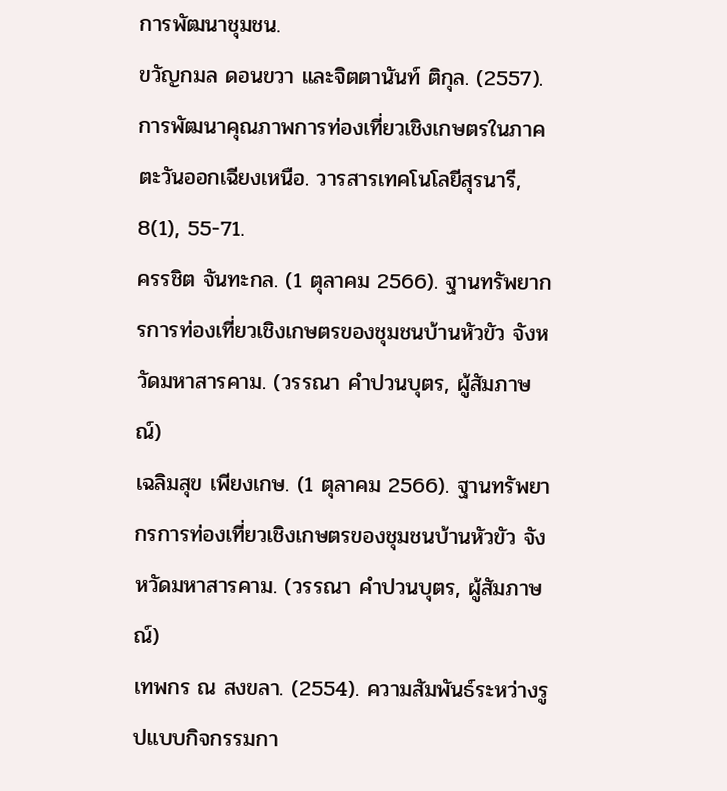การพัฒนาชุมชน.
ขวัญกมล ดอนขวา และจิตตานันท์ ติกุล. (2557). การพัฒนาคุณภาพการท่องเที่ยวเชิงเกษตรในภาคตะวันออกเฉียงเหนือ. วารสารเทคโนโลยีสุรนารี, 8(1), 55-71.
ครรชิต จันทะกล. (1 ตุลาคม 2566). ฐานทรัพยากรการท่องเที่ยวเชิงเกษตรของชุมชนบ้านหัวขัว จังหวัดมหาสารคาม. (วรรณา คำปวนบุตร, ผู้สัมภาษณ์)
เฉลิมสุข เพียงเกษ. (1 ตุลาคม 2566). ฐานทรัพยากรการท่องเที่ยวเชิงเกษตรของชุมชนบ้านหัวขัว จังหวัดมหาสารคาม. (วรรณา คำปวนบุตร, ผู้สัมภาษณ์)
เทพกร ณ สงขลา. (2554). ความสัมพันธ์ระหว่างรูปแบบกิจกรรมกา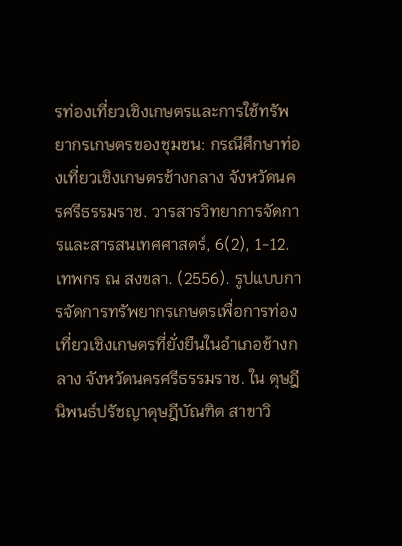รท่องเที่ยวเชิงเกษตรและการใช้ทรัพยากรเกษตรของชุมชน: กรณีศึกษาท่องเที่ยวเชิงเกษตรช้างกลาง จังหวัดนครศรีธรรมราช. วารสารวิทยาการจัดการและสารสนเทศศาสตร์, 6(2), 1-12.
เทพกร ณ สงขลา. (2556). รูปแบบการจัดการทรัพยากรเกษตรเพื่อการท่องเที่ยวเชิงเกษตรที่ยั่งยืนในอำเภอช้างกลาง จังหวัดนครศรีธรรมราช. ใน ดุษฎีนิพนธ์ปรัชญาดุษฎีบัณฑิต สาขาวิ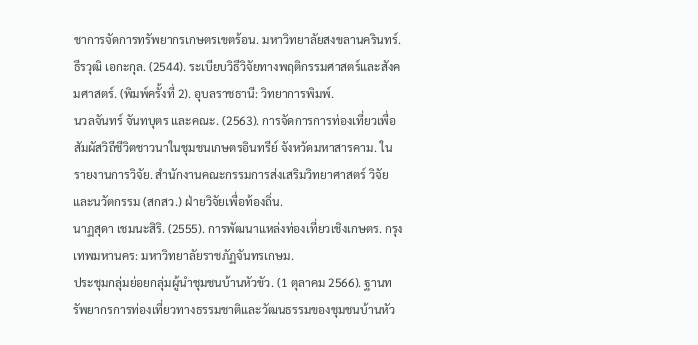ชาการจัดการทรัพยากรเกษตรเขตร้อน. มหาวิทยาลัยสงขลานครินทร์.
ธีรวุฒิ เอกะกุล. (2544). ระเบียบวิธีวิจัยทางพฤติกรรมศาสตร์และสังคมศาสตร์. (พิมพ์ครั้งที่ 2). อุบลราชธานี: วิทยาการพิมพ์.
นวลจันทร์ จันทบุตร และคณะ. (2563). การจัดการการท่องเที่ยวเพื่อสัมผัสวิถีชีวิตชาวนาในชุมชนเกษตรอินทรีย์ จังหวัดมหาสารคาม. ใน รายงานการวิจัย. สำนักงานคณะกรรมการส่งเสริมวิทยาศาสตร์ วิจัยและนวัตกรรม (สกสว.) ฝ่ายวิจัยเพื่อท้องถิ่น.
นาฏสุดา เชมนะสิริ. (2555). การพัฒนาแหล่งท่องเที่ยวเชิงเกษตร. กรุงเทพมหานคร: มหาวิทยาลัยราชภัฏจันทรเกษม.
ประชุมกลุ่มย่อยกลุ่มผู้นำชุมชนบ้านหัวขัว. (1 ตุลาคม 2566). ฐานทรัพยากรการท่องเที่ยวทางธรรมชาติและวัฒนธรรมของชุมชนบ้านหัว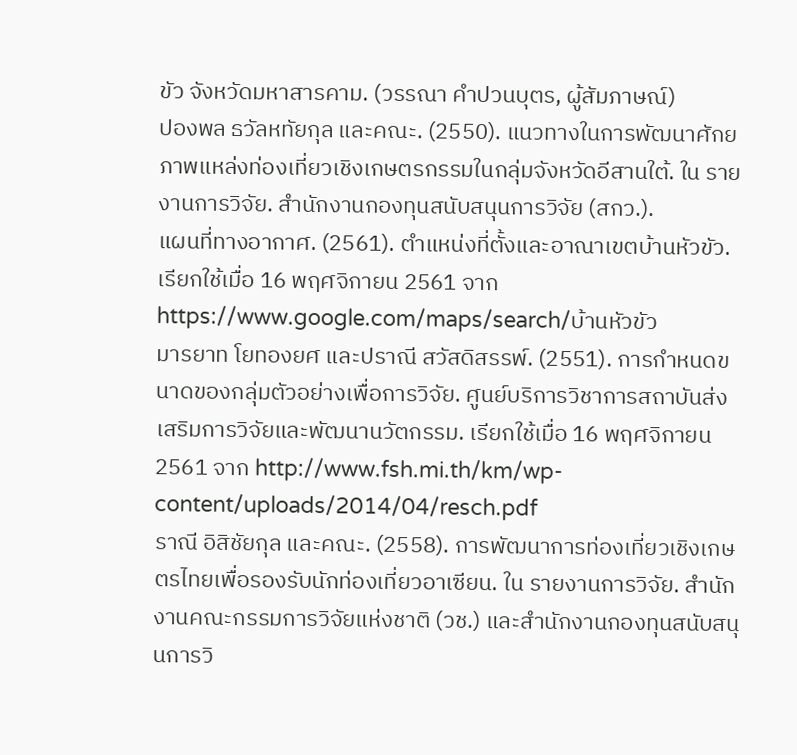ขัว จังหวัดมหาสารคาม. (วรรณา คำปวนบุตร, ผู้สัมภาษณ์)
ปองพล ธวัลหทัยกุล และคณะ. (2550). แนวทางในการพัฒนาศักยภาพแหล่งท่องเที่ยวเชิงเกษตรกรรมในกลุ่มจังหวัดอีสานใต้. ใน รายงานการวิจัย. สำนักงานกองทุนสนับสนุนการวิจัย (สกว.).
แผนที่ทางอากาศ. (2561). ตำแหน่งที่ตั้งและอาณาเขตบ้านหัวขัว. เรียกใช้เมื่อ 16 พฤศจิกายน 2561 จาก https://www.google.com/maps/search/บ้านหัวขัว
มารยาท โยทองยศ และปราณี สวัสดิสรรพ์. (2551). การกำหนดขนาดของกลุ่มตัวอย่างเพื่อการวิจัย. ศูนย์บริการวิชาการสถาบันส่งเสริมการวิจัยและพัฒนานวัตกรรม. เรียกใช้เมื่อ 16 พฤศจิกายน 2561 จาก http://www.fsh.mi.th/km/wp-content/uploads/2014/04/resch.pdf
ราณี อิสิชัยกุล และคณะ. (2558). การพัฒนาการท่องเที่ยวเชิงเกษตรไทยเพื่อรองรับนักท่องเที่ยวอาเซียน. ใน รายงานการวิจัย. สำนักงานคณะกรรมการวิจัยแห่งชาติ (วช.) และสำนักงานกองทุนสนับสนุนการวิ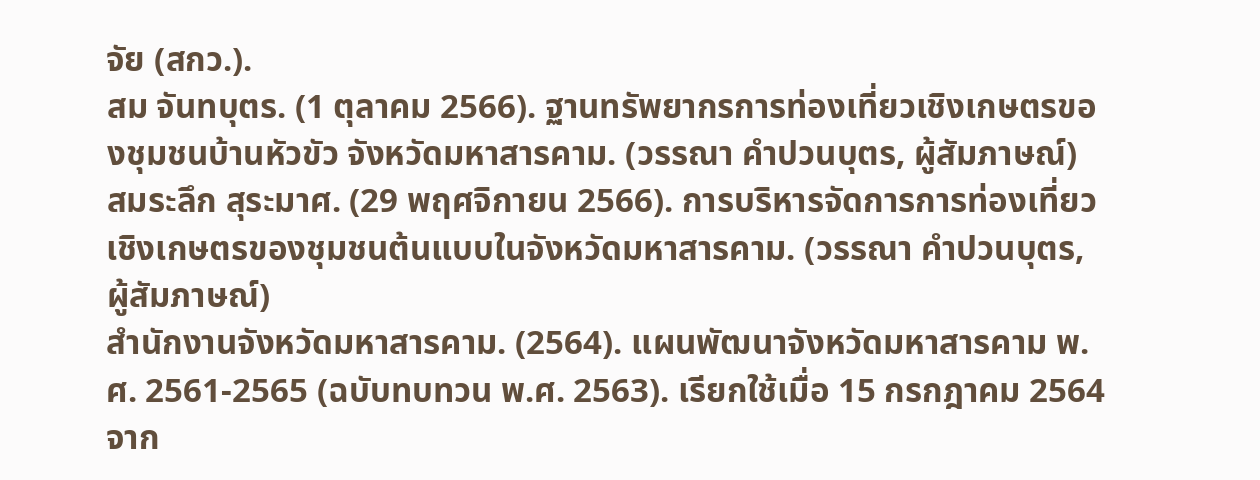จัย (สกว.).
สม จันทบุตร. (1 ตุลาคม 2566). ฐานทรัพยากรการท่องเที่ยวเชิงเกษตรของชุมชนบ้านหัวขัว จังหวัดมหาสารคาม. (วรรณา คำปวนบุตร, ผู้สัมภาษณ์)
สมระลึก สุระมาศ. (29 พฤศจิกายน 2566). การบริหารจัดการการท่องเที่ยวเชิงเกษตรของชุมชนต้นแบบในจังหวัดมหาสารคาม. (วรรณา คำปวนบุตร, ผู้สัมภาษณ์)
สำนักงานจังหวัดมหาสารคาม. (2564). แผนพัฒนาจังหวัดมหาสารคาม พ.ศ. 2561-2565 (ฉบับทบทวน พ.ศ. 2563). เรียกใช้เมื่อ 15 กรกฎาคม 2564 จาก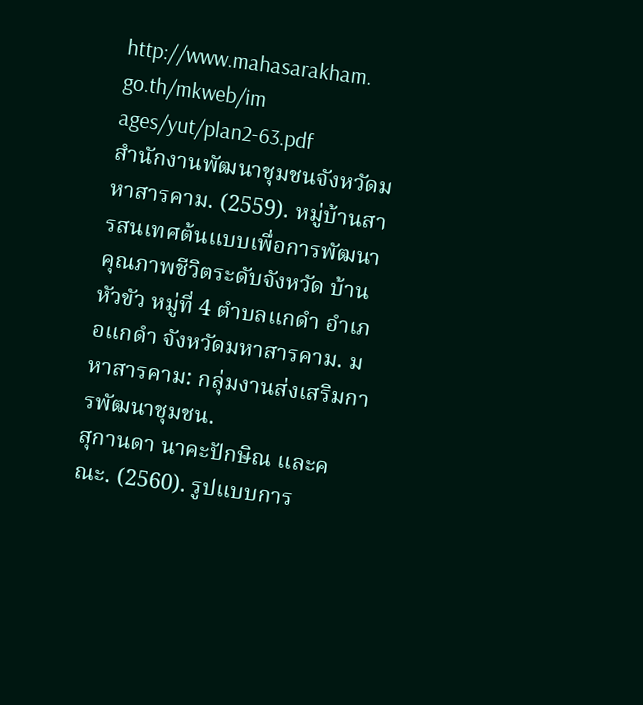http://www.mahasarakham. go.th/mkweb/im ages/yut/plan2-63.pdf
สำนักงานพัฒนาชุมชนจังหวัดมหาสารคาม. (2559). หมู่บ้านสารสนเทศต้นแบบเพื่อการพัฒนาคุณภาพชีวิตระดับจังหวัด บ้านหัวขัว หมู่ที่ 4 ตำบลแกดำ อำเภอแกดำ จังหวัดมหาสารคาม. มหาสารคาม: กลุ่มงานส่งเสริมการพัฒนาชุมชน.
สุกานดา นาคะปักษิณ และคณะ. (2560). รูปแบบการ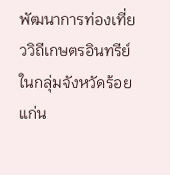พัฒนาการท่องเที่ยววิถีเกษตรอินทรีย์ในกลุ่มจังหวัดร้อยแก่น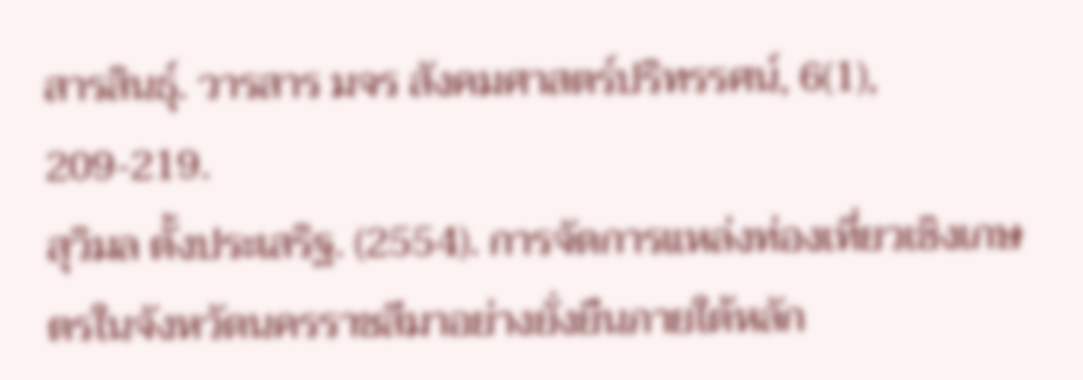สารสินธุ์. วารสาร มจร สังคมศาสตร์ปริทรรศน์, 6(1), 209-219.
สุวิมล ตั้งประเสริฐ. (2554). การจัดการแหล่งท่องเที่ยวเชิงเกษตรในจังหวัดนครราชสีมาอย่างยั่งยืนภายใต้หลัก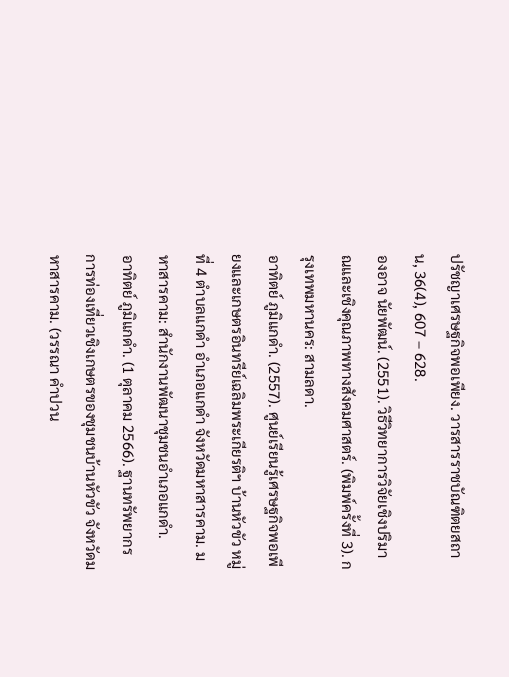ปรัชญาเศรษฐกิจพอเพียง. วารสารราชบัณฑิตยสถาน, 36(4), 607 – 628.
องอาจ นัยพัฒน์. (2551). วิธีวิทยาการวิจัยเชิงปริมาณและเชิงคุณภาพทางสังคมศาสตร์. (พิมพ์ครั้งที่ 3). กรุงเทพมหานคร: สามลดา.
อาทิตย์ ภูมิแกดำ. (2557). ศูนย์เรียนรู้เศรษฐกิจพอเพียงและเกษตรอินทรีย์เฉลิมพระเกียรติฯ บ้านหัวขัว หมู่ที่ 4 ตำบลแกดำ อำเภอแกดำ จังหวัดมหาสารคาม. มหาสารคาม: สำนักงานพัฒนาชุมชนอำเภอแกดำ.
อาทิตย์ ภูมิแกดำ. (1 ตุลาคม 2566). ฐานทรัพยากรการท่องเที่ยวเชิงเกษตรของชุมชนบ้านหัวขัว จังหวัดมหาสารคาม. (วรรณา คำปวน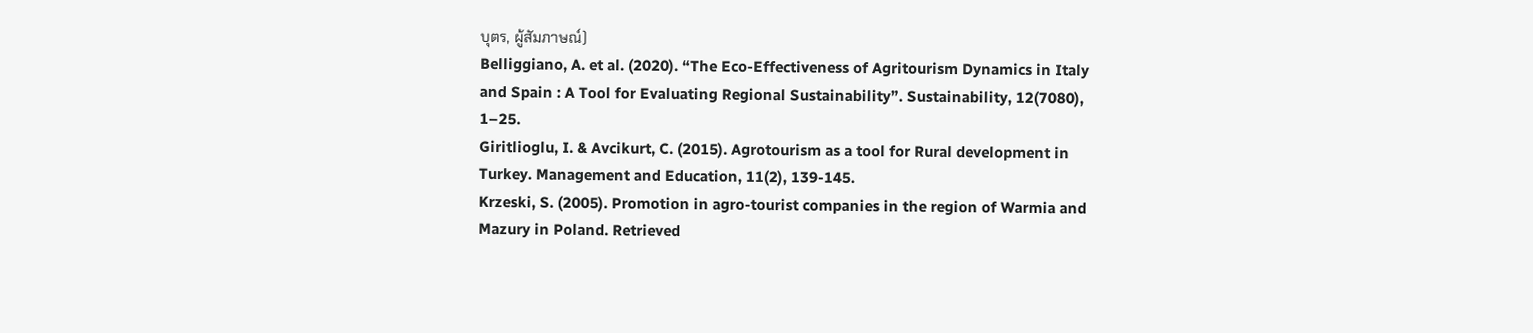บุตร, ผู้สัมภาษณ์)
Belliggiano, A. et al. (2020). “The Eco-Effectiveness of Agritourism Dynamics in Italy and Spain : A Tool for Evaluating Regional Sustainability”. Sustainability, 12(7080), 1–25.
Giritlioglu, I. & Avcikurt, C. (2015). Agrotourism as a tool for Rural development in Turkey. Management and Education, 11(2), 139-145.
Krzeski, S. (2005). Promotion in agro-tourist companies in the region of Warmia and Mazury in Poland. Retrieved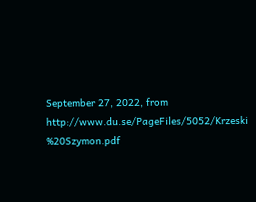September 27, 2022, from http://www.du.se/PageFiles/5052/Krzeski %20Szymon.pdf